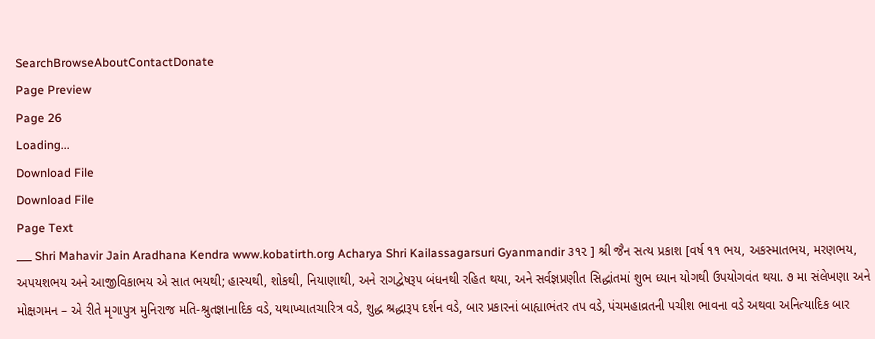SearchBrowseAboutContactDonate
Page Preview
Page 26
Loading...
Download File
Download File
Page Text
___ Shri Mahavir Jain Aradhana Kendra www.kobatirth.org Acharya Shri Kailassagarsuri Gyanmandir ૩૧૨ ] શ્રી જૈન સત્ય પ્રકાશ [વર્ષ ૧૧ ભય, અકસ્માતભય, મરણભય, અપયશભય અને આજીવિકાભય એ સાત ભયથી; હાસ્યથી, શોકથી, નિયાણાથી, અને રાગદ્વેષરૂ૫ બંધનથી રહિત થયા, અને સર્વજ્ઞપ્રણીત સિદ્ધાંતમાં શુભ ધ્યાન યોગથી ઉપયોગવંત થયા. ૭ મા સંલેખણા અને મોક્ષગમન – એ રીતે મૃગાપુત્ર મુનિરાજ મતિ-શ્રુતજ્ઞાનાદિક વડે, યથાખ્યાતચારિત્ર વડે, શુદ્ધ શ્રદ્ધારૂપ દર્શન વડે, બાર પ્રકારનાં બાહ્યાભંતર તપ વડે, પંચમહાવ્રતની પચીશ ભાવના વડે અથવા અનિત્યાદિક બાર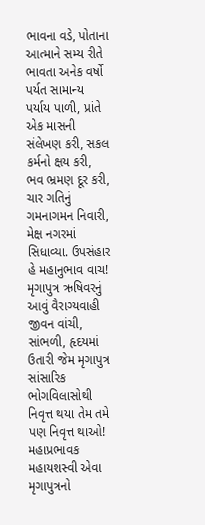ભાવના વડે, પોતાના આત્માને સમ્ય રીતે ભાવતા અનેક વર્ષો પર્યત સામાન્ય પર્યાય પાળી, પ્રાંતે એક માસની સંલેખણ કરી, સકલ કર્મનો ક્ષય કરી, ભવ ભ્રમણ દૂર કરી, ચાર ગતિનું ગમનાગમન નિવારી, મેક્ષ નગરમાં સિધાવ્યા. ઉપસંહાર હે મહાનુભાવ વાચ! મૃગાપુત્ર ઋષિવરનું આવું વૈરાગ્યવાહી જીવન વાંચી, સાંભળી, હૃદયમાં ઉતારી જેમ મૃગાપુત્ર સાંસારિક ભોગવિલાસોથી નિવૃત્ત થયા તેમ તમે પણ નિવૃત્ત થાઓ! મહાપ્રભાવક મહાયશસ્વી એવા મૃગાપુત્રનો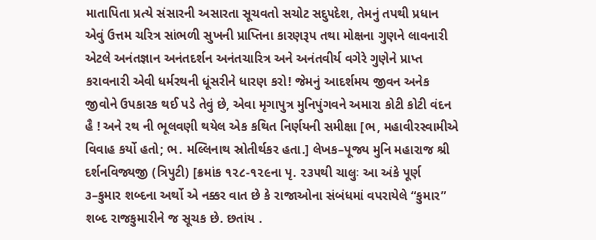માતાપિતા પ્રત્યે સંસારની અસારતા સૂચવતો સચોટ સદુપદેશ, તેમનું તપથી પ્રધાન એવું ઉત્તમ ચરિત્ર સાંભળી સુખની પ્રાપ્તિના કારણરૂપ તથા મોક્ષના ગુણને લાવનારી એટલે અનંતજ્ઞાન અનંતદર્શન અનંતચારિત્ર અને અનંતવીર્ય વગેરે ગુણેને પ્રાપ્ત કરાવનારી એવી ધર્મરથની ધૂંસરીને ધારણ કરો! જેમનું આદર્શમય જીવન અનેક જીવોને ઉપકારક થઈ પડે તેવું છે, એવા મૃગાપુત્ર મુનિપુંગવને અમારા કોટી કોટી વંદન હૈ ! અને રથ ની ભૂલવણી થયેલ એક કથિત નિર્ણયની સમીક્ષા [ભ, મહાવીરસ્વામીએ વિવાહ કર્યો હતો; ભ. મલ્લિનાથ સ્રોતીર્થકર હતા.] લેખક–પૂજ્ય મુનિ મહારાજ શ્રી દર્શનવિજ્યજી (ત્રિપુટી) [ક્રમાંક ૧૨૮-૧૨૯ના પૃ. ૨૩૫થી ચાલુઃ આ અંકે પૂર્ણ ૩–કુમાર શબ્દના અર્થો એ નક્કર વાત છે કે રાજાઓના સંબંધમાં વપરાયેલે “કુમાર” શબ્દ રાજકુમારીને જ સૂચક છે. છતાંય .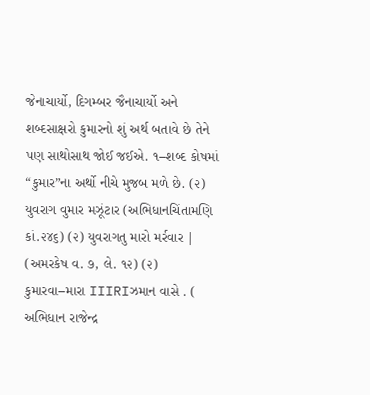જેનાચાર્યો, દિગમ્બર જૈનાચાર્યો અને શબ્દસાક્ષરો કુમારનો શું અર્થ બતાવે છે તેને પણ સાથોસાથ જોઈ જઈએ. ૧–શબ્દ કોષમાં “કુમાર”ના અર્થો નીચે મુજબ મળે છે. (૨) યુવરાગ વુમાર મઝૂંટાર (અભિધાનચિંતામણિ કાં.૨૪૬) (૨) યુવરાગતુ મારો મર્રવાર | (અમરકેષ વ. ૭, લે. ૧૨) (૨) કુમારવા–મારા IIIRIઝમાન વાસે . ( અભિધાન રાજેન્દ્ર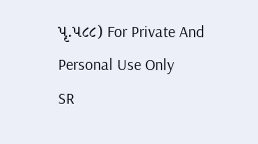પૃ.૫૮૮) For Private And Personal Use Only
SR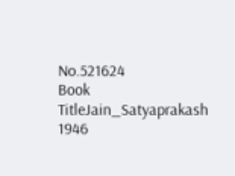No.521624
Book TitleJain_Satyaprakash 1946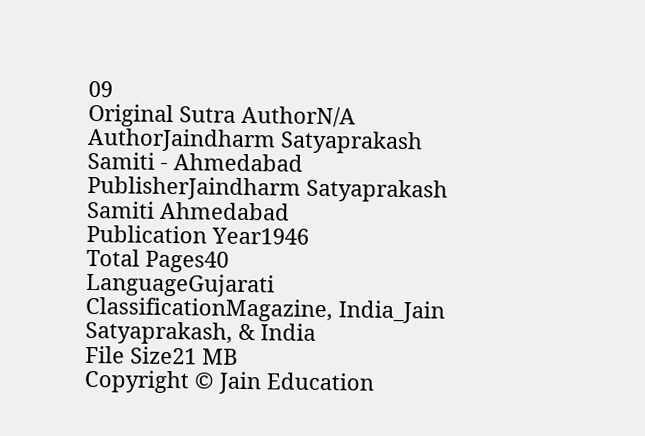09
Original Sutra AuthorN/A
AuthorJaindharm Satyaprakash Samiti - Ahmedabad
PublisherJaindharm Satyaprakash Samiti Ahmedabad
Publication Year1946
Total Pages40
LanguageGujarati
ClassificationMagazine, India_Jain Satyaprakash, & India
File Size21 MB
Copyright © Jain Education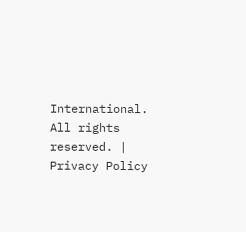International. All rights reserved. | Privacy Policy